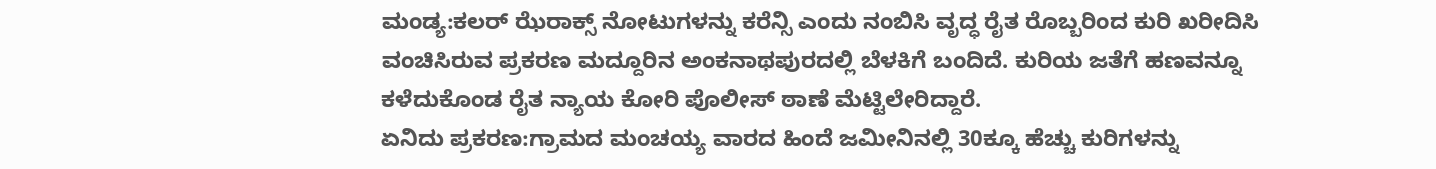ಮಂಡ್ಯ:ಕಲರ್ ಝೆರಾಕ್ಸ್ ನೋಟುಗಳನ್ನು ಕರೆನ್ಸಿ ಎಂದು ನಂಬಿಸಿ ವೃದ್ಧ ರೈತ ರೊಬ್ಬರಿಂದ ಕುರಿ ಖರೀದಿಸಿ ವಂಚಿಸಿರುವ ಪ್ರಕರಣ ಮದ್ದೂರಿನ ಅಂಕನಾಥಪುರದಲ್ಲಿ ಬೆಳಕಿಗೆ ಬಂದಿದೆ. ಕುರಿಯ ಜತೆಗೆ ಹಣವನ್ನೂ ಕಳೆದುಕೊಂಡ ರೈತ ನ್ಯಾಯ ಕೋರಿ ಪೊಲೀಸ್ ಠಾಣೆ ಮೆಟ್ಟಿಲೇರಿದ್ದಾರೆ.
ಏನಿದು ಪ್ರಕರಣ:ಗ್ರಾಮದ ಮಂಚಯ್ಯ ವಾರದ ಹಿಂದೆ ಜಮೀನಿನಲ್ಲಿ 30ಕ್ಕೂ ಹೆಚ್ಚು ಕುರಿಗಳನ್ನು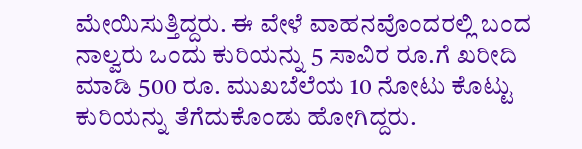ಮೇಯಿಸುತ್ತಿದ್ದರು. ಈ ವೇಳೆ ವಾಹನವೊಂದರಲ್ಲಿ ಬಂದ ನಾಲ್ವರು ಒಂದು ಕುರಿಯನ್ನು 5 ಸಾವಿರ ರೂ.ಗೆ ಖರೀದಿ ಮಾಡಿ 500 ರೂ. ಮುಖಬೆಲೆಯ 10 ನೋಟು ಕೊಟ್ಟು ಕುರಿಯನ್ನು ತೆಗೆದುಕೊಂಡು ಹೋಗಿದ್ದರು.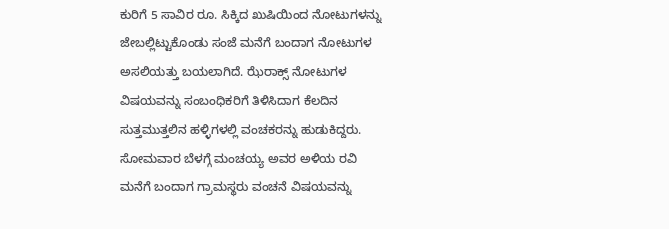ಕುರಿಗೆ 5 ಸಾವಿರ ರೂ. ಸಿಕ್ಕಿದ ಖುಷಿಯಿಂದ ನೋಟುಗಳನ್ನು ಜೇಬಲ್ಲಿಟ್ಟುಕೊಂಡು ಸಂಜೆ ಮನೆಗೆ ಬಂದಾಗ ನೋಟುಗಳ ಅಸಲಿಯತ್ತು ಬಯಲಾಗಿದೆ. ಝೆರಾಕ್ಸ್ ನೋಟುಗಳ ವಿಷಯವನ್ನು ಸಂಬಂಧಿಕರಿಗೆ ತಿಳಿಸಿದಾಗ ಕೆಲದಿನ ಸುತ್ತಮುತ್ತಲಿನ ಹಳ್ಳಿಗಳಲ್ಲಿ ವಂಚಕರನ್ನು ಹುಡುಕಿದ್ದರು. ಸೋಮವಾರ ಬೆಳಗ್ಗೆ ಮಂಚಯ್ಯ ಅವರ ಅಳಿಯ ರವಿ ಮನೆಗೆ ಬಂದಾಗ ಗ್ರಾಮಸ್ಥರು ವಂಚನೆ ವಿಷಯವನ್ನು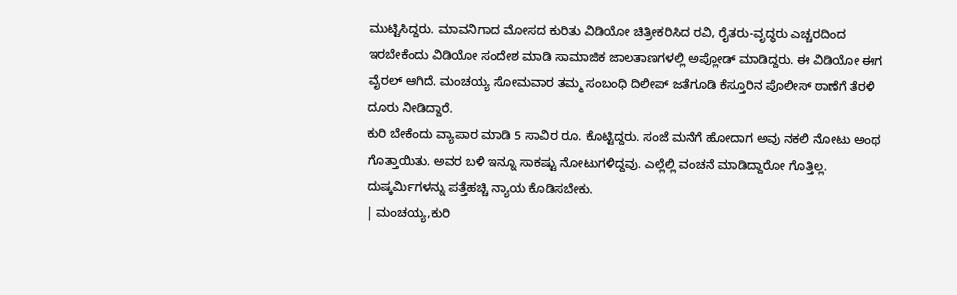ಮುಟ್ಟಿಸಿದ್ದರು. ಮಾವನಿಗಾದ ಮೋಸದ ಕುರಿತು ವಿಡಿಯೋ ಚಿತ್ರೀಕರಿಸಿದ ರವಿ, ರೈತರು-ವೃದ್ಧರು ಎಚ್ಚರದಿಂದ ಇರಬೇಕೆಂದು ವಿಡಿಯೋ ಸಂದೇಶ ಮಾಡಿ ಸಾಮಾಜಿಕ ಜಾಲತಾಣಗಳಲ್ಲಿ ಅಪ್ಲೋಡ್ ಮಾಡಿದ್ದರು. ಈ ವಿಡಿಯೋ ಈಗ ವೈರಲ್ ಆಗಿದೆ. ಮಂಚಯ್ಯ ಸೋಮವಾರ ತಮ್ಮ ಸಂಬಂಧಿ ದಿಲೀಪ್ ಜತೆಗೂಡಿ ಕೆಸ್ತೂರಿನ ಪೊಲೀಸ್ ಠಾಣೆಗೆ ತೆರಳಿ ದೂರು ನೀಡಿದ್ದಾರೆ.
ಕುರಿ ಬೇಕೆಂದು ವ್ಯಾಪಾರ ಮಾಡಿ 5 ಸಾವಿರ ರೂ. ಕೊಟ್ಟಿದ್ದರು. ಸಂಜೆ ಮನೆಗೆ ಹೋದಾಗ ಅವು ನಕಲಿ ನೋಟು ಅಂಥ ಗೊತ್ತಾಯಿತು. ಅವರ ಬಳಿ ಇನ್ನೂ ಸಾಕಷ್ಟು ನೋಟುಗಳಿದ್ದವು. ಎಲ್ಲೆಲ್ಲಿ ವಂಚನೆ ಮಾಡಿದ್ದಾರೋ ಗೊತ್ತಿಲ್ಲ. ದುಷ್ಕರ್ವಿುಗಳನ್ನು ಪತ್ತೆಹಚ್ಚಿ ನ್ಯಾಯ ಕೊಡಿಸಬೇಕು.
| ಮಂಚಯ್ಯ,ಕುರಿ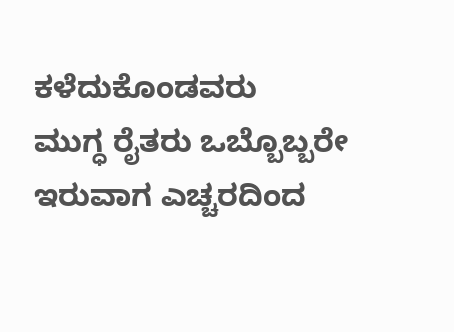ಕಳೆದುಕೊಂಡವರು
ಮುಗ್ಧ ರೈತರು ಒಬ್ಬೊಬ್ಬರೇ ಇರುವಾಗ ಎಚ್ಚರದಿಂದ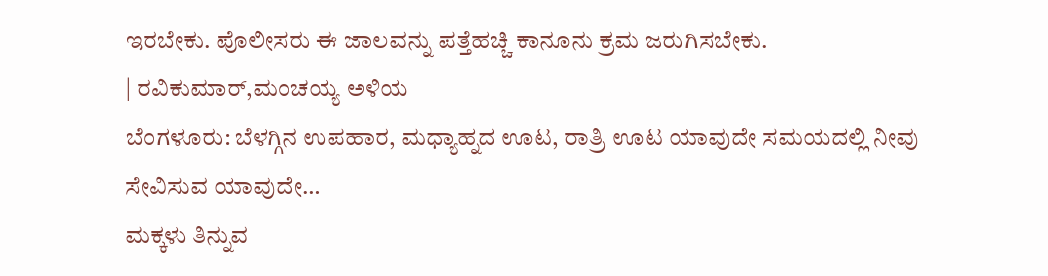ಇರಬೇಕು. ಪೊಲೀಸರು ಈ ಜಾಲವನ್ನು ಪತ್ತೆಹಚ್ಚಿ ಕಾನೂನು ಕ್ರಮ ಜರುಗಿಸಬೇಕು.
| ರವಿಕುಮಾರ್,ಮಂಚಯ್ಯ ಅಳಿಯ
ಬೆಂಗಳೂರು: ಬೆಳಗ್ಗಿನ ಉಪಹಾರ, ಮಧ್ಯಾಹ್ನದ ಊಟ, ರಾತ್ರಿ ಊಟ ಯಾವುದೇ ಸಮಯದಲ್ಲಿ ನೀವು ಸೇವಿಸುವ ಯಾವುದೇ…
ಮಕ್ಕಳು ತಿನ್ನುವ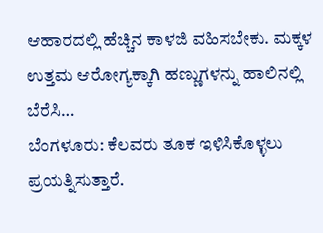ಆಹಾರದಲ್ಲಿ ಹೆಚ್ಚಿನ ಕಾಳಜಿ ವಹಿಸಬೇಕು. ಮಕ್ಕಳ ಉತ್ತಮ ಆರೋಗ್ಯಕ್ಕಾಗಿ ಹಣ್ಣುಗಳನ್ನು ಹಾಲಿನಲ್ಲಿ ಬೆರೆಸಿ…
ಬೆಂಗಳೂರು: ಕೆಲವರು ತೂಕ ಇಳಿಸಿಕೊಳ್ಳಲು ಪ್ರಯತ್ನಿಸುತ್ತಾರೆ.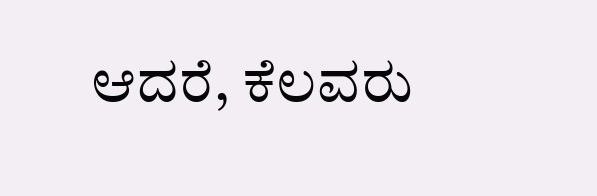ಆದರೆ, ಕೆಲವರು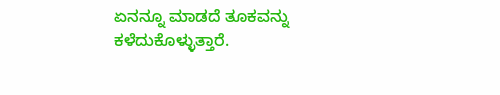ಏನನ್ನೂ ಮಾಡದೆ ತೂಕವನ್ನು ಕಳೆದುಕೊಳ್ಳುತ್ತಾರೆ.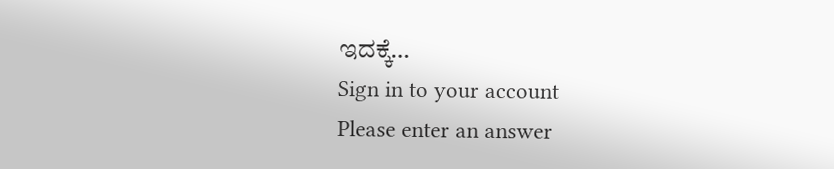ಇದಕ್ಕೆ…
Sign in to your account
Please enter an answer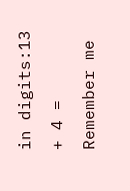in digits:13 + 4 =
Remember me